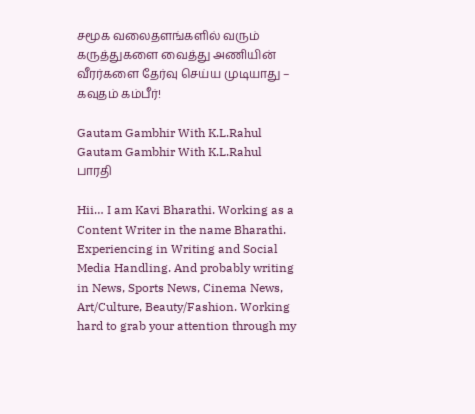சமூக வலைதளங்களில் வரும் கருத்துகளை வைத்து அணியின் வீரர்களை தேர்வு செய்ய முடியாது – கவுதம் கம்பீர்!

Gautam Gambhir With K.L.Rahul
Gautam Gambhir With K.L.Rahul
பாரதி

Hii… I am Kavi Bharathi. Working as a Content Writer in the name Bharathi. Experiencing in Writing and Social Media Handling. And probably writing in News, Sports News, Cinema News, Art/Culture, Beauty/Fashion. Working hard to grab your attention through my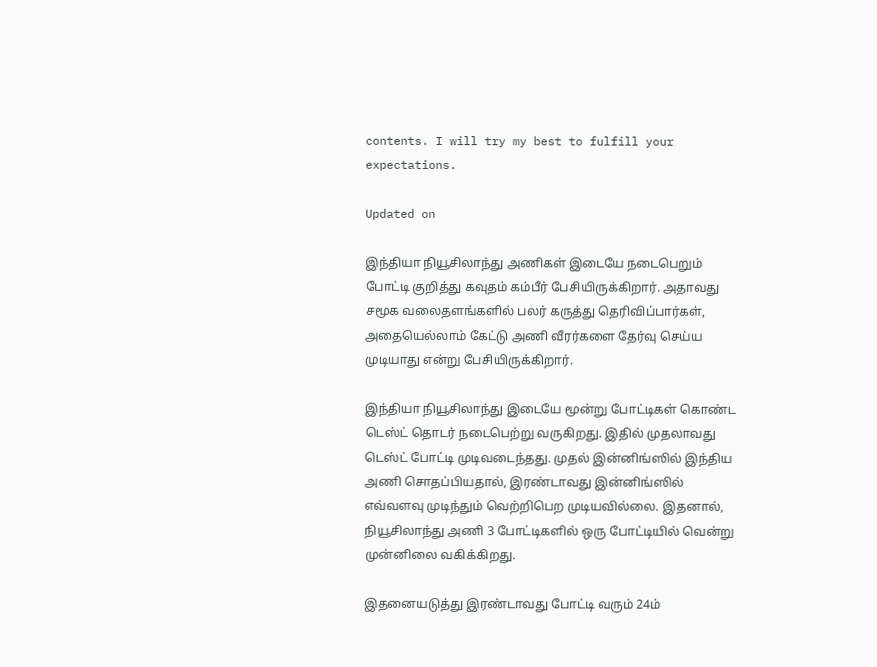contents. I will try my best to fulfill your expectations.

Updated on

இந்தியா நியூசிலாந்து அணிகள் இடையே நடைபெறும் போட்டி குறித்து கவுதம் கம்பீர் பேசியிருக்கிறார். அதாவது சமூக வலைதளங்களில் பலர் கருத்து தெரிவிப்பார்கள், அதையெல்லாம் கேட்டு அணி வீரர்களை தேர்வு செய்ய முடியாது என்று பேசியிருக்கிறார்.

இந்தியா நியூசிலாந்து இடையே மூன்று போட்டிகள் கொண்ட டெஸ்ட் தொடர் நடைபெற்று வருகிறது. இதில் முதலாவது டெஸ்ட் போட்டி முடிவடைந்தது. முதல் இன்னிங்ஸில் இந்திய அணி சொதப்பியதால், இரண்டாவது இன்னிங்ஸில் எவ்வளவு முடிந்தும் வெற்றிபெற முடியவில்லை. இதனால், நியூசிலாந்து அணி 3 போட்டிகளில் ஒரு போட்டியில் வென்று முன்னிலை வகிக்கிறது.

இதனையடுத்து இரண்டாவது போட்டி வரும் 24ம்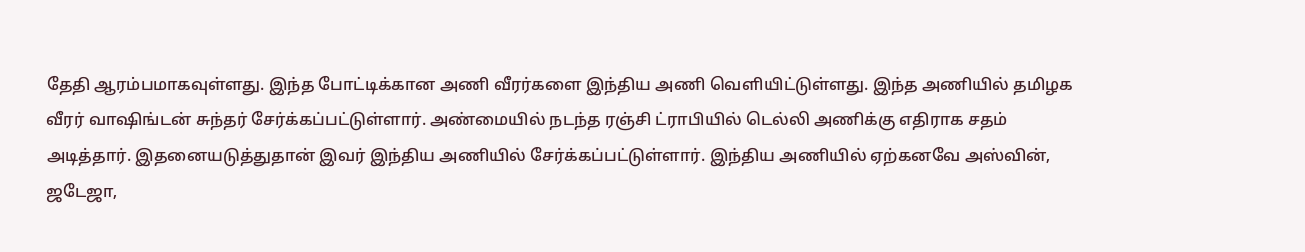தேதி ஆரம்பமாகவுள்ளது. இந்த போட்டிக்கான அணி வீரர்களை இந்திய அணி வெளியிட்டுள்ளது. இந்த அணியில் தமிழக வீரர் வாஷிங்டன் சுந்தர் சேர்க்கப்பட்டுள்ளார். அண்மையில் நடந்த ரஞ்சி ட்ராபியில் டெல்லி அணிக்கு எதிராக சதம் அடித்தார். இதனையடுத்துதான் இவர் இந்திய அணியில் சேர்க்கப்பட்டுள்ளார். இந்திய அணியில் ஏற்கனவே அஸ்வின், ஜடேஜா,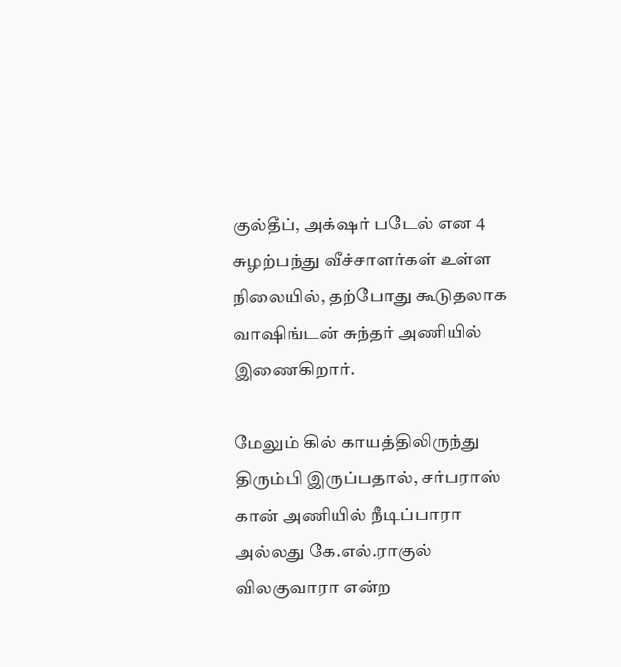குல்தீப், அக்‌ஷர் படேல் என 4 சுழற்பந்து வீச்சாளர்கள் உள்ள நிலையில், தற்போது கூடுதலாக வாஷிங்டன் சுந்தர் அணியில் இணைகிறார்.

மேலும் கில் காயத்திலிருந்து திரும்பி இருப்பதால், சர்பராஸ் கான் அணியில் நீடிப்பாரா அல்லது கே.எல்.ராகுல் விலகுவாரா என்ற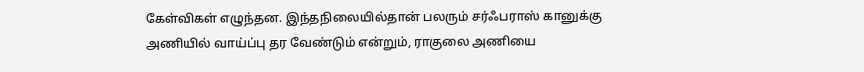கேள்விகள் எழுந்தன. இந்தநிலையில்தான் பலரும் சர்ஃபராஸ் கானுக்கு அணியில் வாய்ப்பு தர வேண்டும் என்றும், ராகுலை அணியை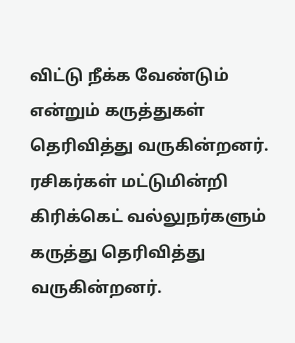விட்டு நீக்க வேண்டும் என்றும் கருத்துகள் தெரிவித்து வருகின்றனர். ரசிகர்கள் மட்டுமின்றி கிரிக்கெட் வல்லுநர்களும் கருத்து தெரிவித்து வருகின்றனர்.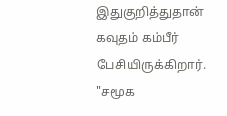இதுகுறித்துதான் கவுதம் கம்பீர் பேசியிருக்கிறார். "சமூக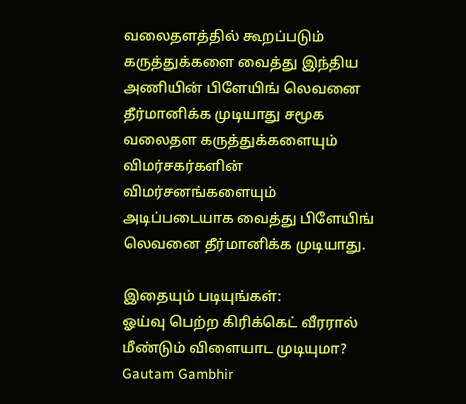வலைதளத்தில் கூறப்படும் கருத்துக்களை வைத்து இந்திய அணியின் பிளேயிங் லெவனை தீர்மானிக்க முடியாது சமூக வலைதள கருத்துக்களையும் விமர்சகர்களின் விமர்சனங்களையும் அடிப்படையாக வைத்து பிளேயிங் லெவனை தீர்மானிக்க முடியாது.

இதையும் படியுங்கள்:
ஓய்வு பெற்ற கிரிக்கெட் வீரரால் மீண்டும் விளையாட முடியுமா?
Gautam Gambhir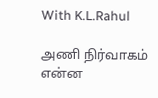With K.L.Rahul

அணி நிர்வாகம் என்ன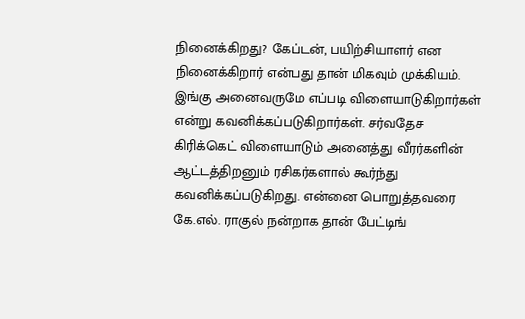நினைக்கிறது? கேப்டன், பயிற்சியாளர் என நினைக்கிறார் என்பது தான் மிகவும் முக்கியம். இங்கு அனைவருமே எப்படி விளையாடுகிறார்கள் என்று கவனிக்கப்படுகிறார்கள். சர்வதேச கிரிக்கெட் விளையாடும் அனைத்து வீரர்களின் ஆட்டத்திறனும் ரசிகர்களால் கூர்ந்து கவனிக்கப்படுகிறது. என்னை பொறுத்தவரை கே.எல். ராகுல் நன்றாக தான் பேட்டிங்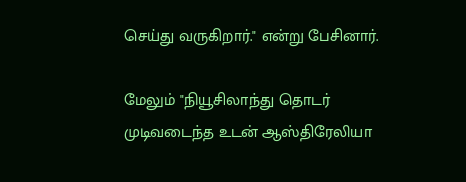செய்து வருகிறார்." என்று பேசினார்.

மேலும் "நியூசிலாந்து தொடர் முடிவடைந்த உடன் ஆஸ்திரேலியா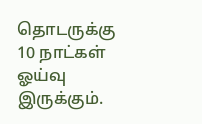தொடருக்கு  10 நாட்கள் ஓய்வு இருக்கும்.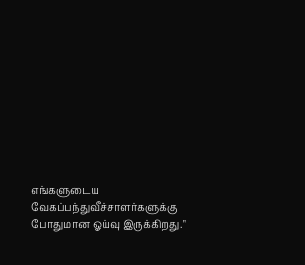எங்களுடைய வேகப்பந்துவீச்சாளர்களுக்கு போதுமான ஓய்வு இருக்கிறது."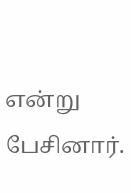என்று பேசினார்.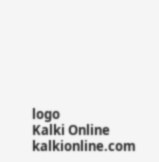logo
Kalki Online
kalkionline.com